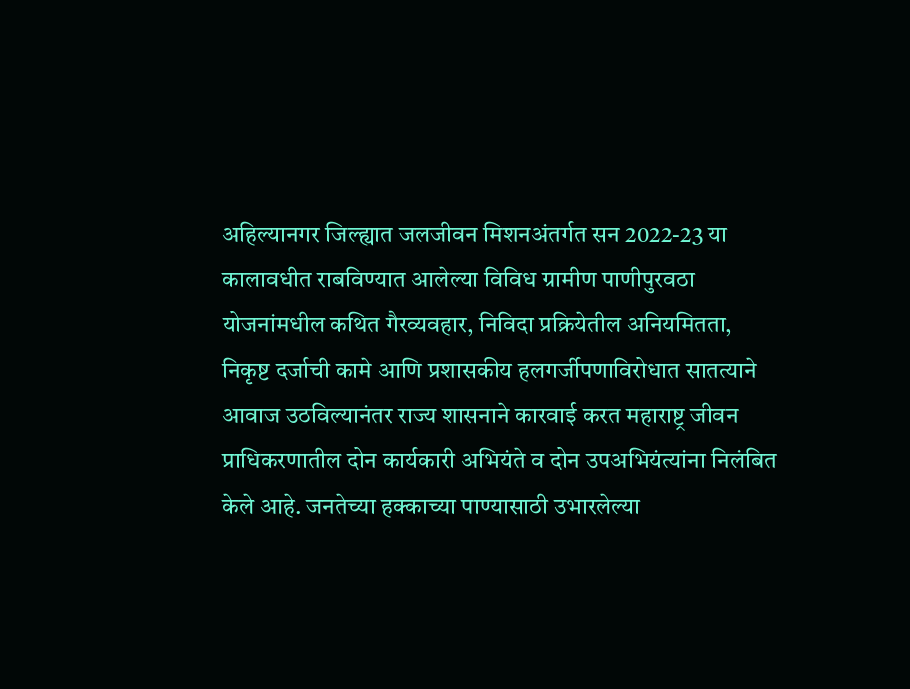अहिल्यानगर जिल्ह्यात जलजीवन मिशनअंतर्गत सन 2022-23 या कालावधीत राबविण्यात आलेल्या विविध ग्रामीण पाणीपुरवठा योजनांमधील कथित गैरव्यवहार, निविदा प्रक्रियेतील अनियमितता, निकृष्ट दर्जाची कामे आणि प्रशासकीय हलगर्जीपणाविरोधात सातत्याने आवाज उठविल्यानंतर राज्य शासनाने कारवाई करत महाराष्ट्र जीवन प्राधिकरणातील दोन कार्यकारी अभियंते व दोन उपअभियंत्यांना निलंबित केले आहे. जनतेच्या हक्काच्या पाण्यासाठी उभारलेल्या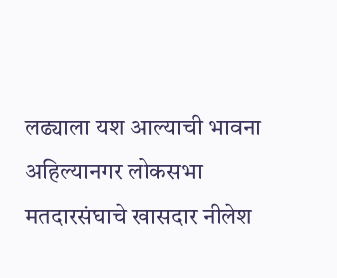लढ्याला यश आल्याची भावना अहिल्यानगर लोकसभा मतदारसंघाचे खासदार नीलेश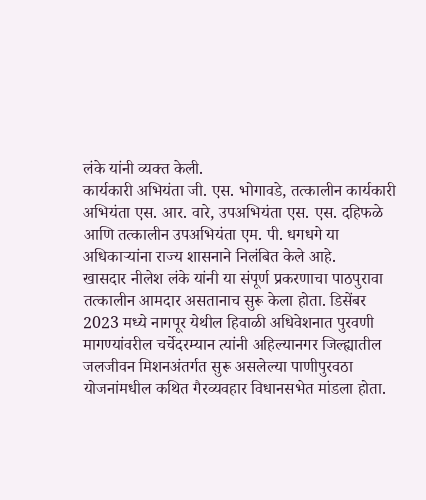लंके यांनी व्यक्त केली.
कार्यकारी अभियंता जी. एस. भोगावडे, तत्कालीन कार्यकारी अभियंता एस. आर. वारे, उपअभियंता एस. एस. दहिफळे आणि तत्कालीन उपअभियंता एम. पी. धगधगे या अधिकाऱ्यांना राज्य शासनाने निलंबित केले आहे.
खासदार नीलेश लंके यांनी या संपूर्ण प्रकरणाचा पाठपुरावा तत्कालीन आमदार असतानाच सुरू केला होता. डिसेंबर 2023 मध्ये नागपूर येथील हिवाळी अधिवेशनात पुरवणी मागण्यांवरील चर्चेदरम्यान त्यांनी अहिल्यानगर जिल्ह्यातील जलजीवन मिशनअंतर्गत सुरू असलेल्या पाणीपुरवठा योजनांमधील कथित गैरव्यवहार विधानसभेत मांडला होता.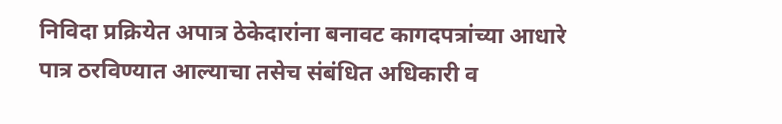निविदा प्रक्रियेत अपात्र ठेकेदारांना बनावट कागदपत्रांच्या आधारे पात्र ठरविण्यात आल्याचा तसेच संबंधित अधिकारी व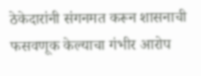ठेकेदारांनी संगनमत करून शासनाची फसवणूक केल्याचा गंभीर आरोप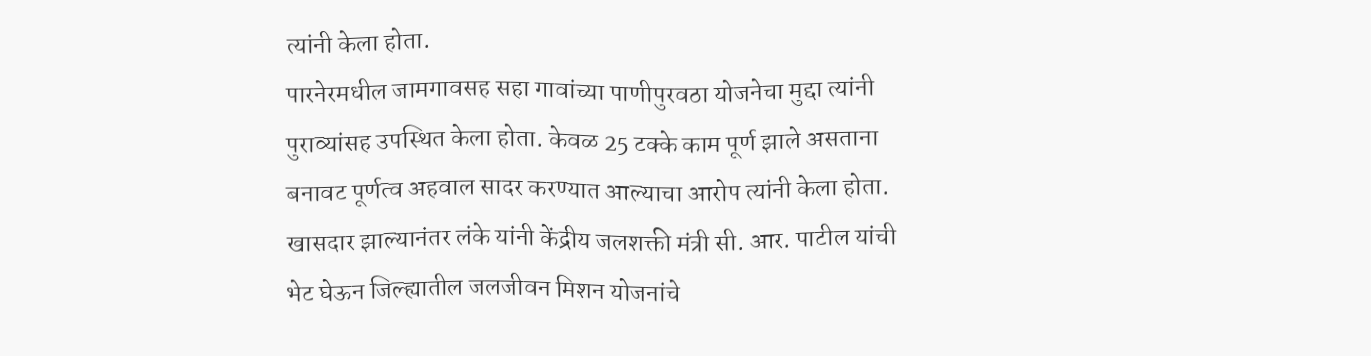त्यांनी केला होता.
पारनेरमधील जामगावसह सहा गावांच्या पाणीपुरवठा योजनेचा मुद्दा त्यांनी पुराव्यांसह उपस्थित केला होता. केवळ 25 टक्के काम पूर्ण झाले असताना बनावट पूर्णत्व अहवाल सादर करण्यात आल्याचा आरोप त्यांनी केला होता. खासदार झाल्यानंतर लंके यांनी केंद्रीय जलशक्ती मंत्री सी. आर. पाटील यांची भेट घेऊन जिल्ह्यातील जलजीवन मिशन योजनांचे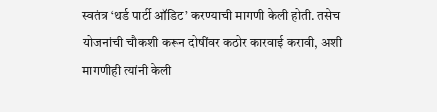स्वतंत्र ‘थर्ड पार्टी ऑडिट’ करण्याची मागणी केली होती. तसेच योजनांची चौकशी करून दोषींवर कठोर कारवाई करावी, अशी मागणीही त्यांनी केली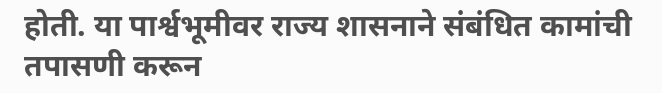होती. या पार्श्वभूमीवर राज्य शासनाने संबंधित कामांची तपासणी करून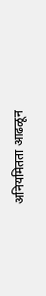अनियमितता आढळून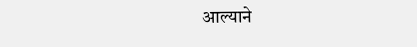आल्याने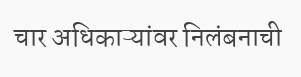चार अधिकाऱ्यांवर निलंबनाची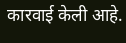कारवाई केली आहे.